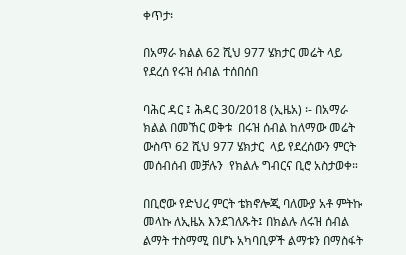ቀጥታ፡

በአማራ ክልል 62 ሺህ 977 ሄክታር መሬት ላይ የደረሰ የሩዝ ሰብል ተሰበሰበ

ባሕር ዳር ፤ ሕዳር 30/2018 (ኢዜአ) ፡- በአማራ ክልል በመኸር ወቅቱ  በሩዝ ሰብል ከለማው መሬት ውስጥ 62 ሺህ 977 ሄክታር  ላይ የደረሰውን ምርት መሰብሰብ መቻሉን  የክልሉ ግብርና ቢሮ አስታወቀ።

በቢሮው የድህረ ምርት ቴክኖሎጂ ባለሙያ አቶ ምትኩ መላኩ ለኢዜአ እንደገለጹት፤ በክልሉ ለሩዝ ሰብል ልማት ተስማሚ በሆኑ አካባቢዎች ልማቱን በማስፋት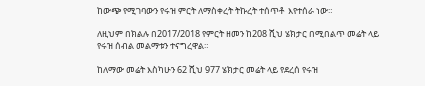ከውጭ የሚገባውን የሩዝ ምርት ለማስቀረት ትኩረት ተሰጥቶ  እየተሰራ ነው።

ለዚህም በክልሉ በ2017/2018 የምርት ዘመን ከ208 ሺህ ሄክታር በሚበልጥ መሬት ላይ  የሩዝ ሰብል መልማቱን ተናግረዋል።

ከለማው መሬት እስካሁን 62 ሺህ 977 ሄክታር መሬት ላይ የደረሰ የሩዝ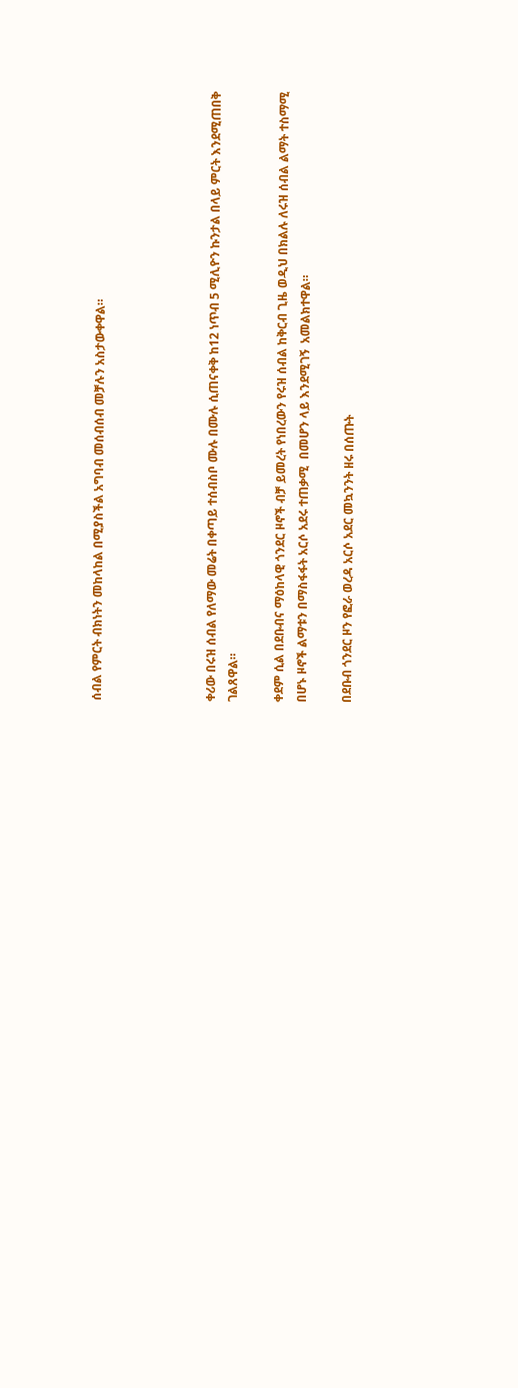ሰብል የምርት ብክነትን መከላከል በሚያስችል አግባብ መሰብሰብ መቻሉን አስታውቀዋል።




ቀሪው በሩዝ ሰብል የለማው መሬት በቀጣይ ተሰብስቦ ሙሉ በሙሉ ሲጠናቀቅ ከ12 ነጥብ 5 ሚሊዮን ኩንታል በላይ ምርት እንደሚጠበቅ ገልጸዋል።

ቀደም ሲል በደቡብና ማዕከላዊ ጎንደር ዞኖች ብቻ ይመረት የነበረውን የሩዝ ሰብል ከቅርብ ጊዜ ወዲህ በክልሉ ለሩዝ ሰብል ልማት ተስማሚ በሆኑ ዞኖች ልማቱን በማስፋፋት አርሶ አደሩ ተጠቃሚ  በመሆን ላይ እንደሚገኝ  አመልክተዋል።

በደቡብ ጎንደር ዞን የፎራ ወረዳ አርሶ አደር መኳንንት ዘሩ በሰጡት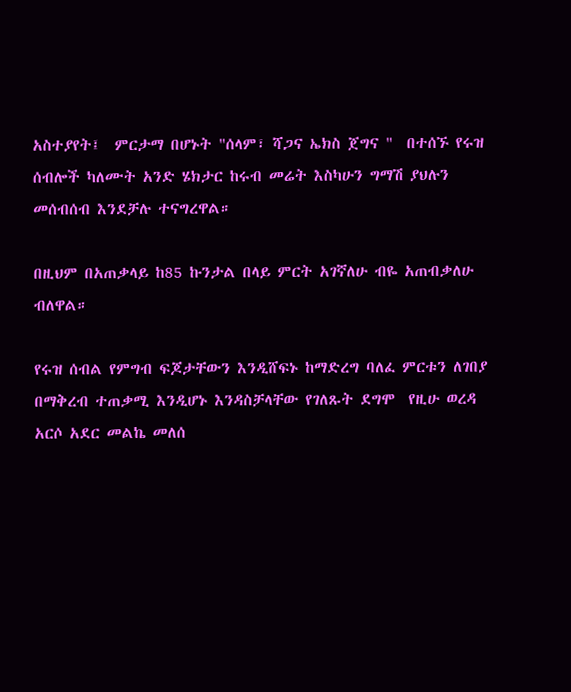አስተያየት፤  ምርታማ በሆኑት "ሰላም፣ ሻጋና ኤክስ ጀግና "  በተሰኙ የሩዝ ሰብሎች ካለሙት አንድ ሄክታር ከሩብ መሬት እስካሁን ግማሽ ያህሉን መሰብሰብ እንደቻሉ ተናግረዋል።

በዚህም በአጠቃላይ ከ85 ኩንታል በላይ ምርት አገኛለሁ ብዬ አጠብቃለሁ ብለዋል።

የሩዝ ሰብል የምግብ ፍጆታቸውን እንዲሸፍኑ ከማድረግ ባለፈ ምርቱን ለገበያ በማቅረብ ተጠቃሚ እንዲሆኑ እንዳስቻላቸው የገለጹት ደግሞ  የዚሁ ወረዳ  አርሶ አደር መልኬ መለሰ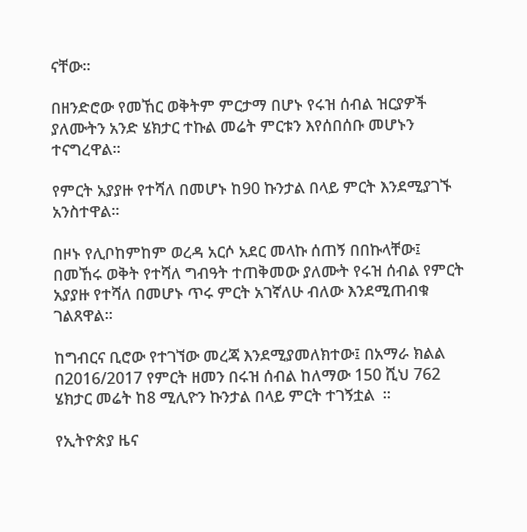ናቸው።

በዘንድሮው የመኸር ወቅትም ምርታማ በሆኑ የሩዝ ሰብል ዝርያዎች ያለሙትን አንድ ሄክታር ተኩል መሬት ምርቱን እየሰበሰቡ መሆኑን ተናግረዋል።

የምርት አያያዙ የተሻለ በመሆኑ ከ90 ኩንታል በላይ ምርት እንደሚያገኙ  አንስተዋል።

በዞኑ የሊቦከምከም ወረዳ አርሶ አደር መላኩ ሰጠኝ በበኩላቸው፤ በመኸሩ ወቅት የተሻለ ግብዓት ተጠቅመው ያለሙት የሩዝ ሰብል የምርት አያያዙ የተሻለ በመሆኑ ጥሩ ምርት አገኛለሁ ብለው እንደሚጠብቁ ገልጸዋል።

ከግብርና ቢሮው የተገኘው መረጃ እንደሚያመለክተው፤ በአማራ ክልል በ2016/2017 የምርት ዘመን በሩዝ ሰብል ከለማው 150 ሺህ 762 ሄክታር መሬት ከ8 ሚሊዮን ኩንታል በላይ ምርት ተገኝቷል  ።

የኢትዮጵያ ዜና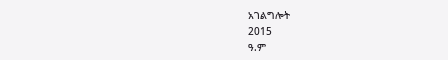አገልግሎት
2015
ዓ.ም